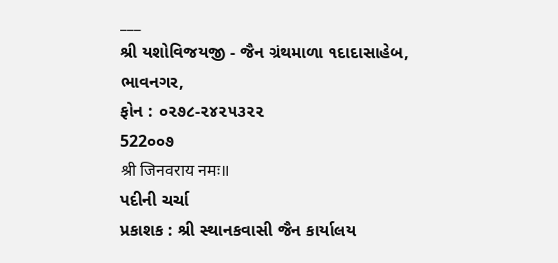___
શ્રી યશોવિજયજી - જૈન ગ્રંથમાળા ૧દાદાસાહેબ, ભાવનગર,
ફોન : ૦૨૭૮-૨૪૨૫૩૨૨
522૦૦૭
श्री जिनवराय नमः॥
પદીની ચર્ચા
પ્રકાશક : શ્રી સ્થાનકવાસી જૈન કાર્યાલય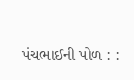પંચભાઈની પોળ : :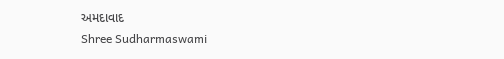અમદાવાદ
Shree Sudharmaswami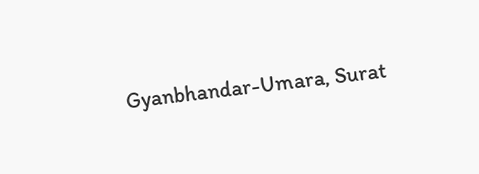Gyanbhandar-Umara, Surat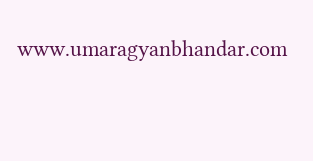www.umaragyanbhandar.com